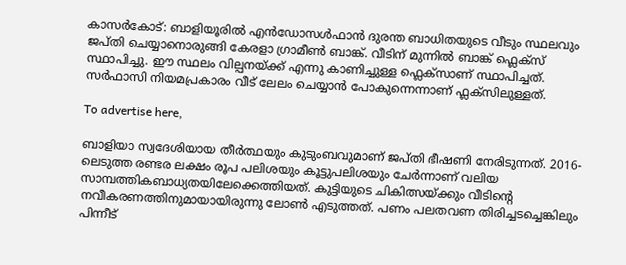കാസർകോട്: ബാളിയൂരിൽ എൻഡോസൾഫാൻ ദുരന്ത ബാധിതയുടെ വീടും സ്ഥലവും ജപ്തി ചെയ്യാനൊരുങ്ങി കേരളാ ഗ്രാമീൺ ബാങ്ക്. വീടിന് മുന്നിൽ ബാങ്ക് ഫ്ലെക്സ് സ്ഥാപിച്ചു. ഈ സ്ഥലം വില്പനയ്ക്ക് എന്നു കാണിച്ചുള്ള ഫ്ലെക്സാണ് സ്ഥാപിച്ചത്. സർഫാസി നിയമപ്രകാരം വീട് ലേലം ചെയ്യാൻ പോകുന്നെന്നാണ് ഫ്ലക്സിലുള്ളത്.

To advertise here,

ബാളിയാ സ്വദേശിയായ തീർത്ഥയും കുടുംബവുമാണ് ജപ്തി ഭീഷണി നേരിടുന്നത്. 2016-ലെടുത്ത രണ്ടര ലക്ഷം രൂപ പലിശയും കൂട്ടുപലിശയും ചേർന്നാണ് വലിയ സാമ്പത്തികബാധ്യതയിലേക്കെത്തിയത്. കുട്ടിയുടെ ചികിത്സയ്ക്കും വീടിന്റെ നവീകരണത്തിനുമായായിരുന്നു ലോൺ എടുത്തത്. പണം പലതവണ തിരിച്ചടച്ചെങ്കിലും പിന്നീട്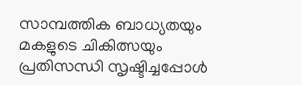സാമ്പത്തിക ബാധ്യതയും മകളുടെ ചികിത്സയും പ്രതിസന്ധി സൃഷ്ടിച്ചപ്പോൾ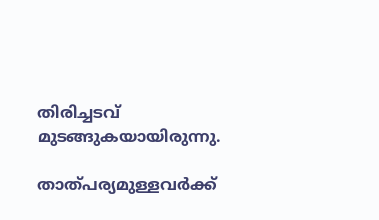തിരിച്ചടവ് മുടങ്ങുകയായിരുന്നു.

താത്പര്യമുള്ളവർക്ക്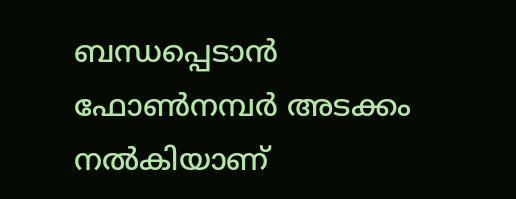ബന്ധപ്പെടാൻ ഫോൺനമ്പർ അടക്കം നൽകിയാണ്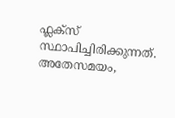ഫ്ലക്സ് സ്ഥാപിച്ചിരിക്കുന്നത്. അതേസമയം,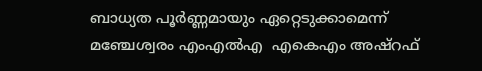ബാധ്യത പൂർണ്ണമായും ഏറ്റെടുക്കാമെന്ന് മഞ്ചേശ്വരം എംഎൽഎ  എകെഎം അഷ്റഫ്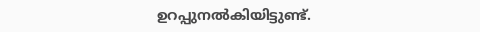ഉറപ്പുനൽകിയിട്ടുണ്ട്.